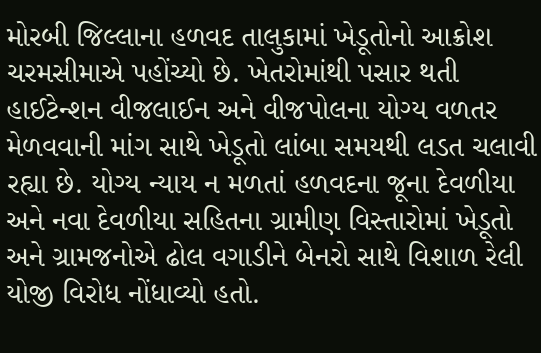મોરબી જિલ્લાના હળવદ તાલુકામાં ખેડૂતોનો આક્રોશ ચરમસીમાએ પહોંચ્યો છે. ખેતરોમાંથી પસાર થતી હાઈટેન્શન વીજલાઈન અને વીજપોલના યોગ્ય વળતર મેળવવાની માંગ સાથે ખેડૂતો લાંબા સમયથી લડત ચલાવી રહ્યા છે. યોગ્ય ન્યાય ન મળતાં હળવદના જૂના દેવળીયા અને નવા દેવળીયા સહિતના ગ્રામીણ વિસ્તારોમાં ખેડૂતો અને ગ્રામજનોએ ઢોલ વગાડીને બેનરો સાથે વિશાળ રેલી યોજી વિરોધ નોંધાવ્યો હતો.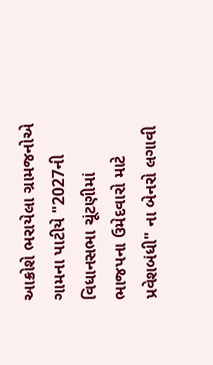આક્રોશે ભરાયેલા ગ્રામજનોએ ગામના પાટીયે "2027ની વિધાનસભા ચૂંટણીમાં ભાજપના ઉમેદવારો માટે પ્રવેશબંધી" ના બેનરો લગાવી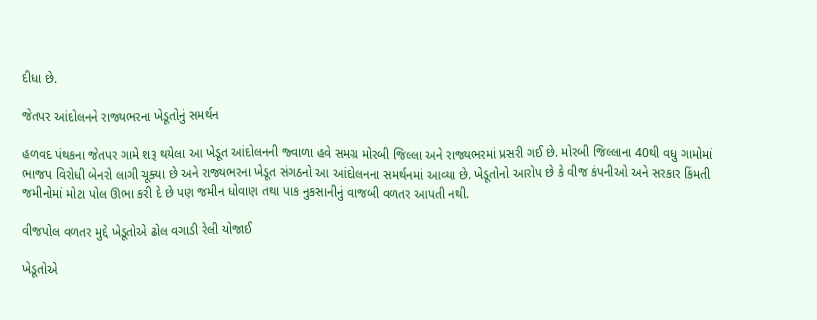દીધા છે.

જેતપર આંદોલનને રાજ્યભરના ખેડૂતોનું સમર્થન

હળવદ પંથકના જેતપર ગામે શરૂ થયેલા આ ખેડૂત આંદોલનની જ્વાળા હવે સમગ્ર મોરબી જિલ્લા અને રાજ્યભરમાં પ્રસરી ગઈ છે. મોરબી જિલ્લાના 40થી વધુ ગામોમાં ભાજપ વિરોધી બેનરો લાગી ચૂક્યા છે અને રાજ્યભરના ખેડૂત સંગઠનો આ આંદોલનના સમર્થનમાં આવ્યા છે. ખેડૂતોનો આરોપ છે કે વીજ કંપનીઓ અને સરકાર કિંમતી જમીનોમાં મોટા પોલ ઊભા કરી દે છે પણ જમીન ધોવાણ તથા પાક નુકસાનીનું વાજબી વળતર આપતી નથી.

વીજપોલ વળતર મુદ્દે ખેડૂતોએ ઢોલ વગાડી રેલી યોજાઈ

ખેડૂતોએ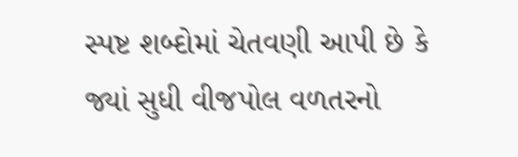સ્પષ્ટ શબ્દોમાં ચેતવણી આપી છે કે જ્યાં સુધી વીજપોલ વળતરનો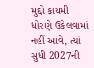મુદ્દો કાયમી ધોરણે ઉકેલવામાં નહીં આવે, ત્યાં સુધી 2027ની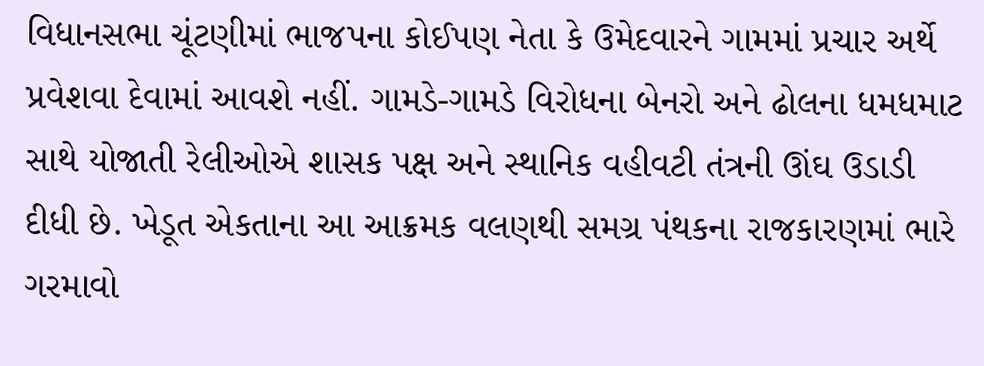વિધાનસભા ચૂંટણીમાં ભાજપના કોઈપણ નેતા કે ઉમેદવારને ગામમાં પ્રચાર અર્થે પ્રવેશવા દેવામાં આવશે નહીં. ગામડે-ગામડે વિરોધના બેનરો અને ઢોલના ધમધમાટ સાથે યોજાતી રેલીઓએ શાસક પક્ષ અને સ્થાનિક વહીવટી તંત્રની ઊંઘ ઉડાડી દીધી છે. ખેડૂત એકતાના આ આક્રમક વલણથી સમગ્ર પંથકના રાજકારણમાં ભારે ગરમાવો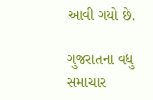આવી ગયો છે.

ગુજરાતના વધુ સમાચાર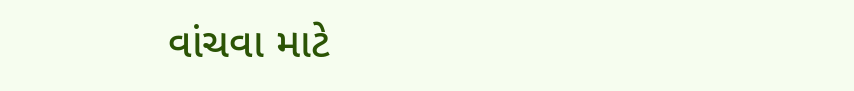વાંચવા માટે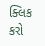ક્લિક કરો